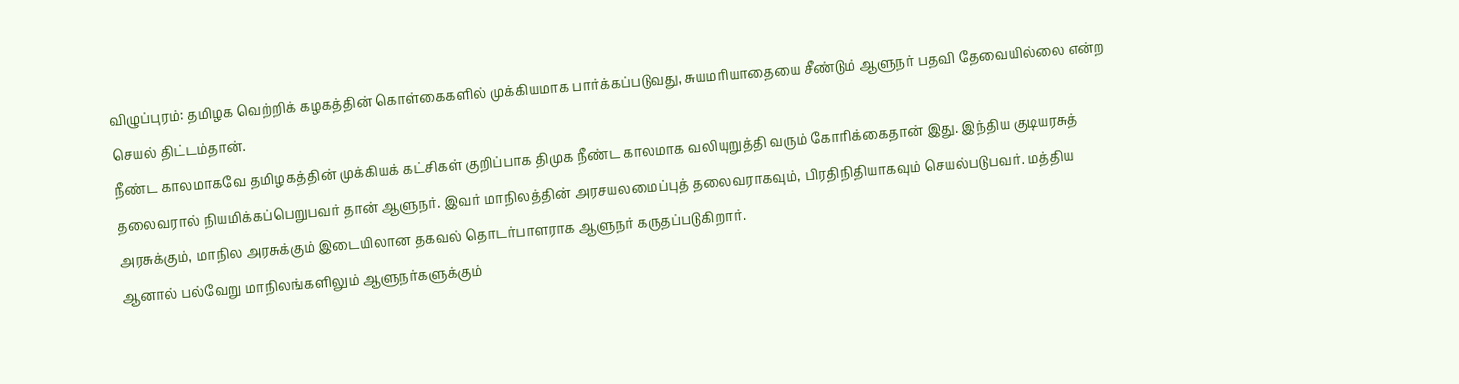விழுப்புரம்: தமிழக வெற்றிக் கழகத்தின் கொள்கைகளில் முக்கியமாக பார்க்கப்படுவது, சுயமரியாதையை சீண்டும் ஆளுநர் பதவி தேவையில்லை என்ற செயல் திட்டம்தான்.
நீண்ட காலமாகவே தமிழகத்தின் முக்கியக் கட்சிகள் குறிப்பாக திமுக நீண்ட காலமாக வலியுறுத்தி வரும் கோரிக்கைதான் இது. இந்திய குடியரசுத் தலைவரால் நியமிக்கப்பெறுபவர் தான் ஆளுநர். இவர் மாநிலத்தின் அரசயலமைப்புத் தலைவராகவும், பிரதிநிதியாகவும் செயல்படுபவர். மத்திய அரசுக்கும், மாநில அரசுக்கும் இடையிலான தகவல் தொடர்பாளராக ஆளுநர் கருதப்படுகிறார்.
ஆனால் பல்வேறு மாநிலங்களிலும் ஆளுநர்களுக்கும்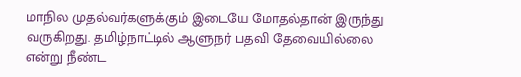மாநில முதல்வர்களுக்கும் இடையே மோதல்தான் இருந்து வருகிறது. தமிழ்நாட்டில் ஆளுநர் பதவி தேவையில்லை என்று நீண்ட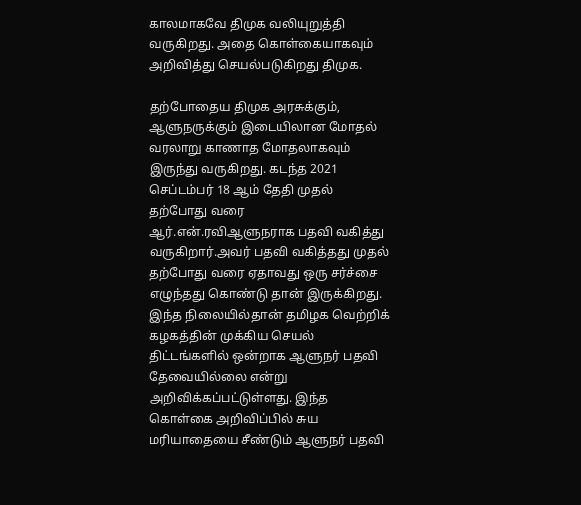காலமாகவே திமுக வலியுறுத்தி வருகிறது. அதை கொள்கையாகவும் அறிவித்து செயல்படுகிறது திமுக.

தற்போதைய திமுக அரசுக்கும், ஆளுநருக்கும் இடையிலான மோதல் வரலாறு காணாத மோதலாகவும் இருந்து வருகிறது. கடந்த 2021 செப்டம்பர் 18 ஆம் தேதி முதல் தற்போது வரை ஆர்.என்.ரவிஆளுநராக பதவி வகித்து வருகிறார்.அவர் பதவி வகித்தது முதல் தற்போது வரை ஏதாவது ஒரு சர்ச்சை எழுந்தது கொண்டு தான் இருக்கிறது.
இந்த நிலையில்தான் தமிழக வெற்றிக் கழகத்தின் முக்கிய செயல் திட்டங்களில் ஒன்றாக ஆளுநர் பதவி தேவையில்லை என்று அறிவிக்கப்பட்டுள்ளது. இந்த கொள்கை அறிவிப்பில் சுய மரியாதையை சீண்டும் ஆளுநர் பதவி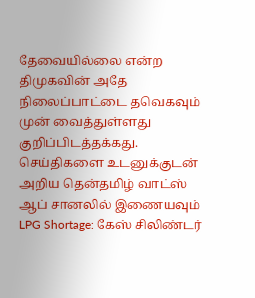தேவையில்லை என்ற திமுகவின் அதே நிலைப்பாட்டை தவெகவும் முன் வைத்துள்ளது குறிப்பிடத்தக்கது.
செய்திகளை உடனுக்குடன் அறிய தென்தமிழ் வாட்ஸ் ஆப் சானலில் இணையவும்
LPG Shortage: கேஸ் சிலிண்டர்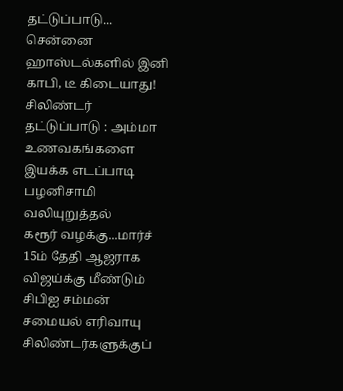தட்டுப்பாடு... சென்னை ஹாஸ்டல்களில் இனி காபி, டீ கிடையாது!
சிலிண்டர் தட்டுப்பாடு : அம்மா உணவகங்களை இயக்க எடப்பாடி பழனிசாமி வலியுறுத்தல்
கரூர் வழக்கு...மார்ச் 15ம் தேதி ஆஜராக விஜய்க்கு மீண்டும் சிபிஐ சம்மன்
சமையல் எரிவாயு சிலிண்டர்களுக்குப்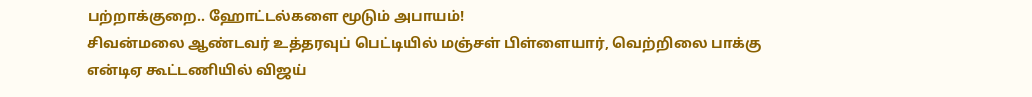பற்றாக்குறை.. ஹோட்டல்களை மூடும் அபாயம்!
சிவன்மலை ஆண்டவர் உத்தரவுப் பெட்டியில் மஞ்சள் பிள்ளையார், வெற்றிலை பாக்கு
என்டிஏ கூட்டணியில் விஜய்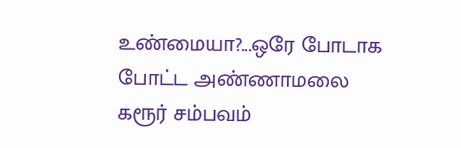உண்மையா?...ஒரே போடாக போட்ட அண்ணாமலை
கரூர் சம்பவம்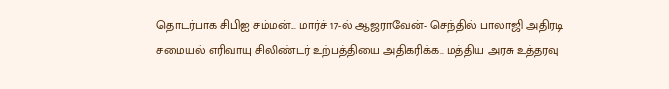தொடர்பாக சிபிஐ சம்மன்... மார்ச் 17-ல் ஆஜராவேன்- செந்தில் பாலாஜி அதிரடி
சமையல் எரிவாயு சிலிண்டர் உற்பத்தியை அதிகரிக்க.. மத்திய அரசு உத்தரவு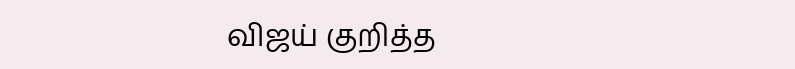விஜய் குறித்த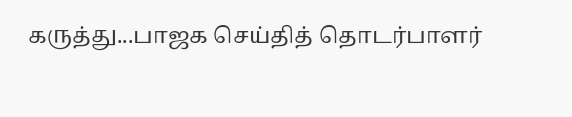கருத்து...பாஜக செய்தித் தொடர்பாளர்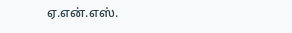ஏ.என்.எஸ்.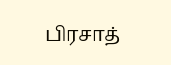பிரசாத்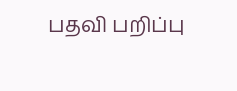பதவி பறிப்பு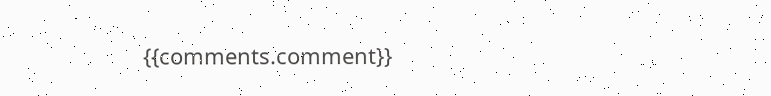{{comments.comment}}